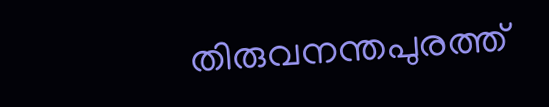തിരുവനന്തപുരത്ത്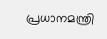പ്രധാനമന്ത്രി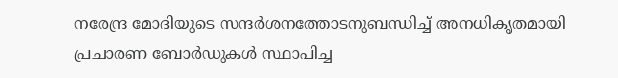നരേന്ദ്ര മോദിയുടെ സന്ദർശനത്തോടനുബന്ധിച്ച് അനധികൃതമായി പ്രചാരണ ബോർഡുകൾ സ്ഥാപിച്ച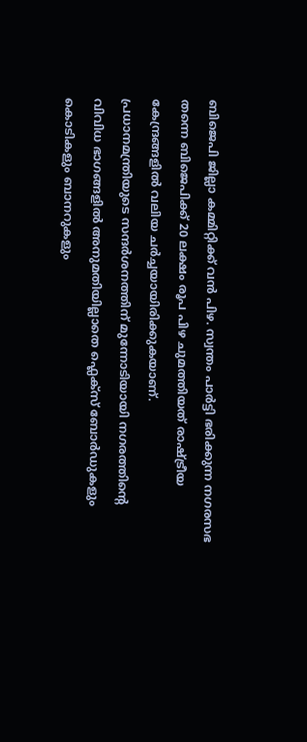ബിജെപി ജില്ലാ കമ്മിറ്റിക്ക് വൻ പിഴ. സ്വന്തം പാർട്ടി ഭരിക്കുന്ന നഗരസഭ തന്നെ ബിജെപിക്ക് 20 ലക്ഷം രൂപ പിഴ ചുമത്തിയത് രാഷ്ട്രീയ കേന്ദ്രങ്ങളിൽ വലിയ ചർച്ചയായിരിക്കുകയാണ്.
പ്രധാനമന്ത്രിയുടെ സന്ദർശനത്തിന് മുന്നോടിയായി നഗരത്തിന്റെ വിവിധ ഭാഗങ്ങളിൽ അനുമതിയില്ലാതെ ഫ്ലെക്സ് ബോർഡുകളും കൊടികളും ബാനറുകളും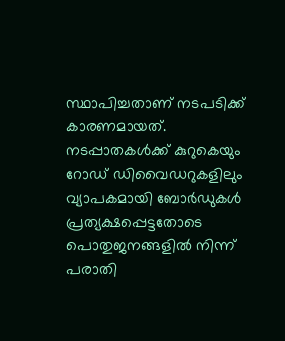സ്ഥാപിച്ചതാണ് നടപടിക്ക് കാരണമായത്. നടപ്പാതകൾക്ക് കുറുകെയും റോഡ് ഡിവൈഡറുകളിലും വ്യാപകമായി ബോർഡുകൾ പ്രത്യക്ഷപ്പെട്ടതോടെ പൊതുജനങ്ങളിൽ നിന്ന് പരാതി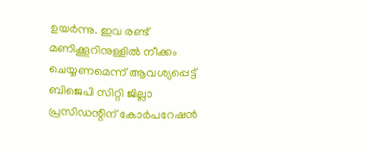ഉയർന്നു. ഇവ രണ്ട് മണിക്കൂറിനുള്ളിൽ നീക്കം ചെയ്യണമെന്ന് ആവശ്യപ്പെട്ട് ബിജെപി സിറ്റി ജില്ലാ പ്രസിഡന്റിന് കോർപറേഷൻ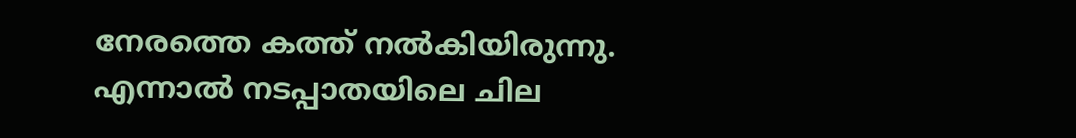നേരത്തെ കത്ത് നൽകിയിരുന്നു. എന്നാൽ നടപ്പാതയിലെ ചില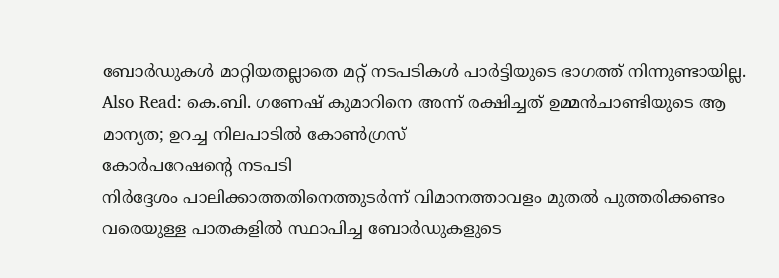ബോർഡുകൾ മാറ്റിയതല്ലാതെ മറ്റ് നടപടികൾ പാർട്ടിയുടെ ഭാഗത്ത് നിന്നുണ്ടായില്ല.
Also Read: കെ.ബി. ഗണേഷ് കുമാറിനെ അന്ന് രക്ഷിച്ചത് ഉമ്മൻചാണ്ടിയുടെ ആ മാന്യത; ഉറച്ച നിലപാടിൽ കോൺഗ്രസ്
കോർപറേഷന്റെ നടപടി
നിർദ്ദേശം പാലിക്കാത്തതിനെത്തുടർന്ന് വിമാനത്താവളം മുതൽ പുത്തരിക്കണ്ടം വരെയുള്ള പാതകളിൽ സ്ഥാപിച്ച ബോർഡുകളുടെ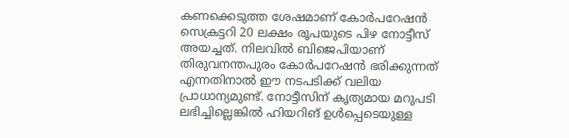കണക്കെടുത്ത ശേഷമാണ് കോർപറേഷൻ സെക്രട്ടറി 20 ലക്ഷം രൂപയുടെ പിഴ നോട്ടീസ് അയച്ചത്. നിലവിൽ ബിജെപിയാണ് തിരുവനന്തപുരം കോർപറേഷൻ ഭരിക്കുന്നത് എന്നതിനാൽ ഈ നടപടിക്ക് വലിയ പ്രാധാന്യമുണ്ട്. നോട്ടീസിന് കൃത്യമായ മറുപടി ലഭിച്ചില്ലെങ്കിൽ ഹിയറിങ് ഉൾപ്പെടെയുള്ള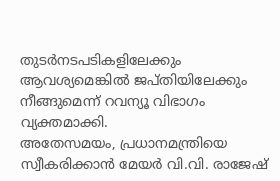തുടർനടപടികളിലേക്കും ആവശ്യമെങ്കിൽ ജപ്തിയിലേക്കും നീങ്ങുമെന്ന് റവന്യൂ വിഭാഗം വ്യക്തമാക്കി.
അതേസമയം, പ്രധാനമന്ത്രിയെ സ്വീകരിക്കാൻ മേയർ വി.വി. രാജേഷ്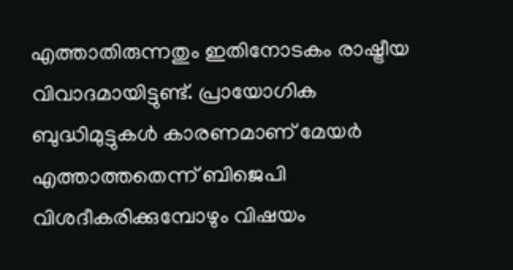എത്താതിരുന്നതും ഇതിനോടകം രാഷ്ട്രീയ വിവാദമായിട്ടുണ്ട്. പ്രായോഗിക ബുദ്ധിമുട്ടുകൾ കാരണമാണ് മേയർ എത്താത്തതെന്ന് ബിജെപി വിശദീകരിക്കുമ്പോഴും വിഷയം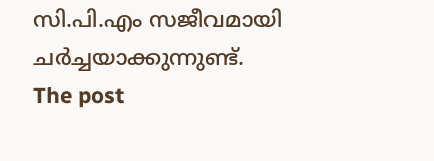സി.പി.എം സജീവമായി ചർച്ചയാക്കുന്നുണ്ട്.
The post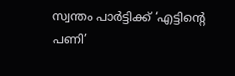സ്വന്തം പാർട്ടിക്ക് ‘എട്ടിന്റെ പണി’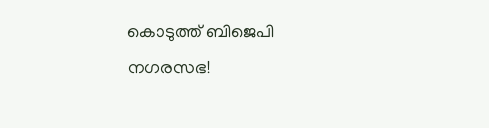കൊടുത്ത് ബിജെപി നഗരസഭ!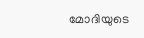മോദിയുടെ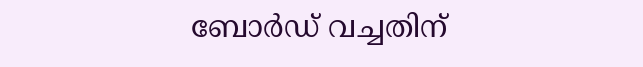ബോർഡ് വച്ചതിന്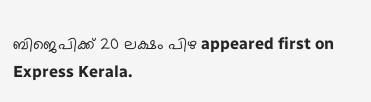ബിജെപിക്ക് 20 ലക്ഷം പിഴ appeared first on Express Kerala.